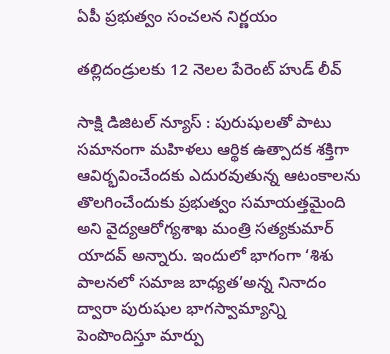ఏపీ ప్రభుత్వం సంచలన నిర్ణయం

తల్లిదండ్రులకు 12 నెలల పేరెంట్ హుడ్ లీవ్

సాక్షి డిజిటల్ న్యూస్ : పురుషుల‌తో పాటు సమానంగా మ‌హిళ‌లు ఆర్థిక ఉత్పాద‌క శ‌క్తిగా ఆవిర్భ‌వించేంద‌కు ఎదుర‌వుతున్న ఆటంకాలను తొల‌గించేందుకు ప్ర‌భుత్వం స‌మాయ‌త్త‌మైంది అని వైద్యఆరోగ్యశాఖ మంత్రి సత్యకుమార్ యాదవ్ అన్నారు. ఇందులో భాగంగా ‘శిశు పాల‌న‌లో సమాజ బాధ్య‌త’అన్న నినాదం ద్వారా పురుషుల భాగ‌స్వామ్యాన్ని పెంపొందిస్తూ మార్పు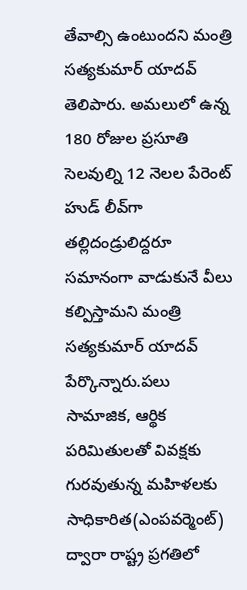తేవాల్సి ఉంటుందని మంత్రి సత్యకుమార్ యాదవ్ తెలిపారు. అమ‌లులో ఉన్న 180 రోజుల ప్ర‌సూతి సెల‌వుల్ని 12 నెలల పేరెంట్ హుడ్ లీవ్‌గా త‌ల్లిదండ్రులిద్ద‌రూ స‌మానంగా వాడుకునే వీలు క‌ల్పిస్తామ‌ని మంత్రి సత్యకుమార్ యాదవ్ పేర్కొన్నారు.ప‌లు సామాజిక, ఆర్థిక ప‌రిమితుల‌తో వివ‌క్ష‌కు గుర‌వుతున్న మ‌హిళ‌ల‌కు సాధికారిత‌(ఎంప‌వ‌ర్మెంట్‌) ద్వారా రాష్ట్ర ప్ర‌గ‌తిలో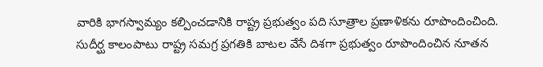వారికి భాగ‌స్వామ్యం క‌ల్పించ‌డానికి రాష్ట్ర ప్ర‌భుత్వం పది సూత్రాల ప్ర‌ణాళిక‌ను రూపొందించింది. సుదీర్ఘ కాలంపాటు రాష్ట్ర స‌మ‌గ్ర ప్ర‌గ‌తికి బాట‌ల వేసే దిశ‌గా ప్ర‌భుత్వం రూపొందించిన నూత‌న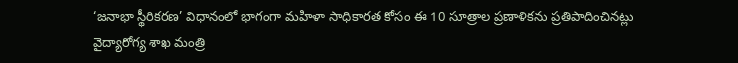‘జ‌నాభా స్థీరిక‌ర‌ణ’ విధానంలో భాగంగా మ‌హిళా సాధికార‌త కోసం ఈ 10 సూత్రాల ప్ర‌ణాళిక‌ను ప్ర‌తిపాదించిన‌ట్లు వైద్యారోగ్య శాఖ మంత్రి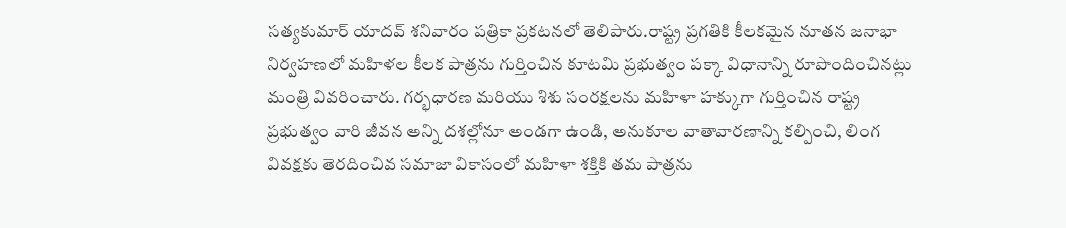సత్య‌కుమార్ యాద‌వ్ శ‌నివారం ప‌త్రికా ప్ర‌క‌ట‌న‌లో తెలిపారు.రాష్ట్ర ప్ర‌గ‌తికి కీల‌క‌మైన నూత‌న జ‌నాభా నిర్వ‌హ‌ణ‌లో మ‌హిళ‌ల కీల‌క పాత్ర‌ను గుర్తించిన కూటమి ప్ర‌భుత్వం ప‌క్కా విధానాన్ని రూపొందించిన‌ట్లు మంత్రి వివ‌రించారు. గ‌ర్భ‌ధార‌ణ మ‌రియు శిశు సంర‌క్ష‌ల‌ను మ‌హిళా హ‌క్కుగా గుర్తించిన రాష్ట్ర ప్ర‌భుత్వం వారి జీవ‌న అన్ని ద‌శ‌ల్లోనూ అండ‌గా ఉండి, అనుకూల వాతావార‌ణాన్ని క‌ల్పించి, లింగ వివ‌క్ష‌కు తెర‌దించివ‌ స‌మాజా వికాసంలో మహిళా శ‌క్తికి త‌మ పాత్ర‌ను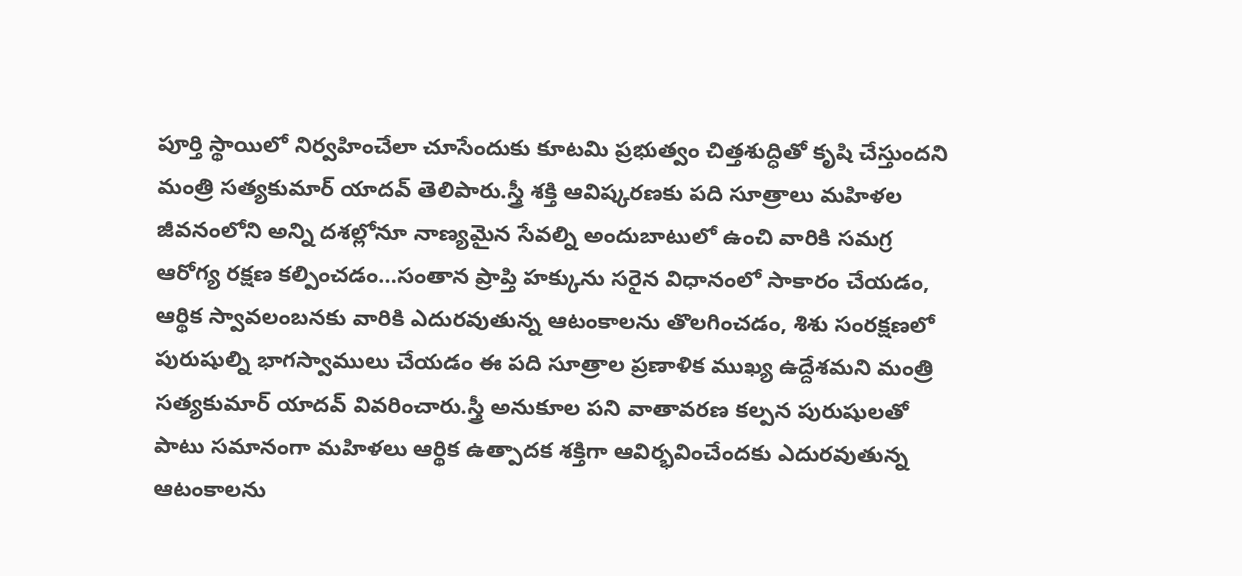పూర్తి స్థాయిలో నిర్వ‌హించేలా చూసేందుకు కూట‌మి ప్రభుత్వం చిత్త‌శుద్ధితో కృషి చేస్తుందని మంత్రి సత్యకుమార్ యాదవ్ తెలిపారు.స్త్రీ శ‌క్తి ఆవిష్క‌ర‌ణ‌కు పది సూత్రాలు మ‌హిళ‌ల జీవ‌నంలోని అన్ని ద‌శ‌ల్లోనూ నాణ్య‌మైన సేవ‌ల్ని అందుబాటులో ఉంచి వారికి స‌మ‌గ్ర ఆరోగ్య ర‌క్ష‌ణ క‌ల్పించ‌డం…సంతాన ప్రాప్తి హ‌క్కును స‌రైన విధానంలో సాకారం చేయ‌డం, ఆర్థిక స్వావ‌లంబ‌న‌కు వారికి ఎదుర‌వుతున్న ఆటంకాల‌ను తొల‌గించ‌డం, శిశు సంర‌క్ష‌ణ‌లో పురుషుల్ని భాగ‌స్వాములు చేయ‌డం ఈ పది సూత్రాల ప్ర‌ణాళిక ముఖ్య ఉద్దేశ‌మ‌ని మంత్రి స‌త్య‌కుమార్ యాదవ్ వివ‌రించారు.స్త్రీ అనుకూల ప‌ని వాతావ‌ర‌ణ క‌ల్పన‌ పురుషుల‌తో పాటు సమానంగా మ‌హిళ‌లు ఆర్థిక ఉత్పాద‌క శ‌క్తిగా ఆవిర్భ‌వించేంద‌కు ఎదుర‌వుతున్న ఆటంకాలను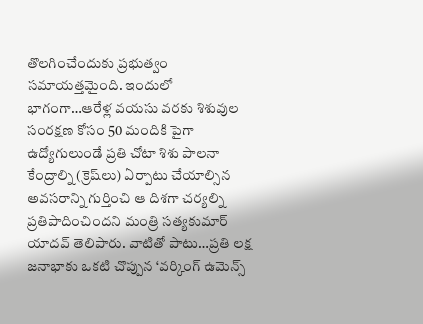తొల‌గించేందుకు ప్ర‌భుత్వం స‌మాయ‌త్త‌మైంది. ఇందులో భాగంగా…ఆరేళ్ల వ‌య‌సు వ‌ర‌కు శిశువుల సంర‌క్ష‌ణ కోసం 50 మందికి పైగా ఉద్యోగులుండే ప్ర‌తి చోటా శిశు పాలనా కేంద్రాల్ని (క్రెష్‌లు) ఏర్పాటు చేయాల్సిన అవ‌స‌రాన్ని గుర్తించి ఆ దిశ‌గా చ‌ర్య‌ల్ని ప్ర‌తిపాదించింద‌ని మంత్రి స‌త్య‌కుమార్ యాద‌వ్ తెలిపారు. వాటితో పాటు…ప్ర‌తి ల‌క్ష జ‌నాభాకు ఒక‌టి చొప్పున ‘వ‌ర్కింగ్ ఉమెన్స్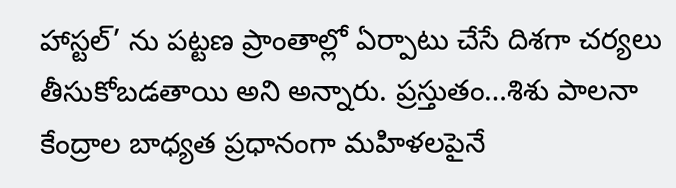హాస్ట‌ల్’ ను ప‌ట్ట‌ణ ప్రాంతాల్లో ఏర్పాటు చేసే దిశ‌గా చ‌ర్య‌లు తీసుకోబ‌డ‌తాయి అని అన్నారు. ప్ర‌స్తుతం…శిశు పాల‌నా కేంద్రాల బాధ్య‌త ప్ర‌ధానంగా మ‌హిళ‌ల‌పైనే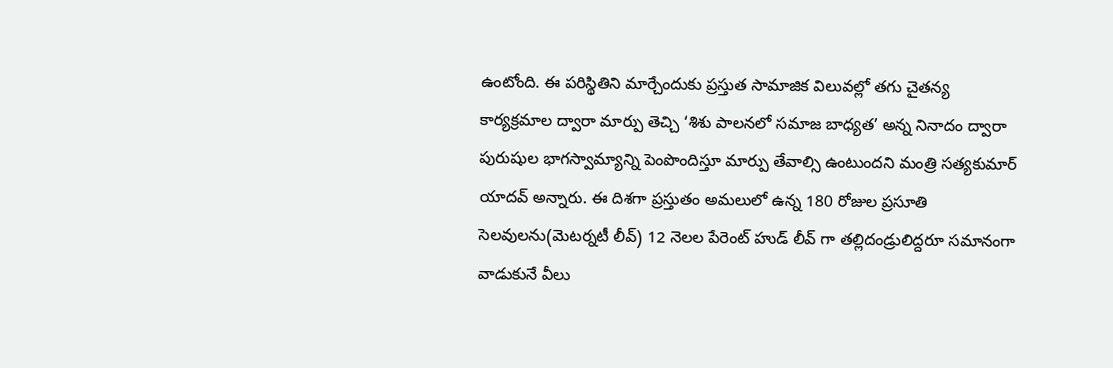ఉంటోంది. ఈ ప‌రిస్థితిని మార్చేందుకు ప్ర‌స్తుత సామాజిక విలువ‌ల్లో త‌గు చైత‌న్య కార్య‌క్ర‌మాల ద్వారా మార్పు తెచ్చి ‘శిశు పాల‌న‌లో సమాజ బాధ్య‌త’ అన్న నినాదం ద్వారా పురుషుల భాగ‌స్వామ్యాన్ని పెంపొందిస్తూ మార్పు తేవాల్సి ఉంటుంద‌ని మంత్రి సత్యకుమార్ యాదవ్ అన్నారు. ఈ దిశ‌గా ప్ర‌స్తుతం అమ‌లులో ఉన్న 180 రోజుల ప్ర‌సూతి సెల‌వుల‌ను(మెట‌ర్నటీ లీవ్) 12 నెలల పేరెంట్ హుడ్ లీవ్ గా త‌ల్లిదండ్రులిద్ద‌రూ స‌మానంగా వాడుకునే వీలు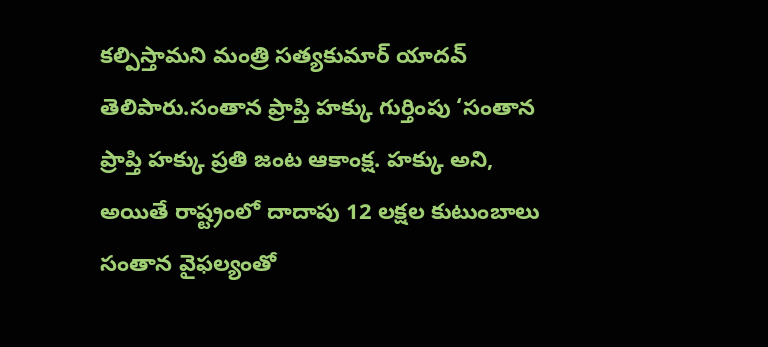క‌ల్పిస్తామ‌ని మంత్రి స‌త్య‌కుమార్ యాద‌వ్ తెలిపారు.సంతాన ప్రాప్తి హ‌క్కు గుర్తింపు ‘సంతాన ప్రాప్తి హ‌క్కు ప్ర‌తి జంట ఆకాంక్ష‌. హ‌క్కు అని, అయితే రాష్ట్రంలో దాదాపు 12 ల‌క్ష‌ల కుటుంబాలు సంతాన వైఫ‌ల్యంతో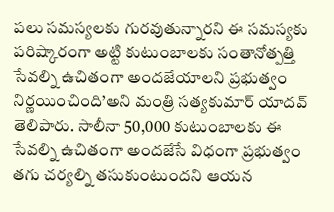ప‌లు స‌మ‌స్య‌లకు గుర‌వుతున్నార‌ని ఈ స‌మ‌స్య‌కు ప‌రిష్కారంగా అట్టి కుటుంబాల‌కు సంతానోత్ప‌త్తి సేవ‌ల్ని ఉచితంగా అంద‌జేయాల‌ని ప్ర‌భుత్వం నిర్ణ‌యించింది’అని మంత్రి సత్యకుమార్ యాదవ్ తెలిపారు. సాలీనా 50,000 కుటుంబాలకు ఈ సేవ‌ల్ని ఉచితంగా అంద‌జేసే విధంగా ప్ర‌భుత్వం త‌గు చ‌ర్య‌ల్ని త‌సుకుంటుంద‌ని ఆయ‌న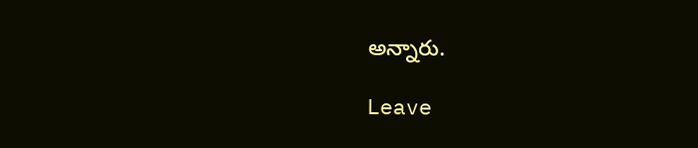అన్నారు.

Leave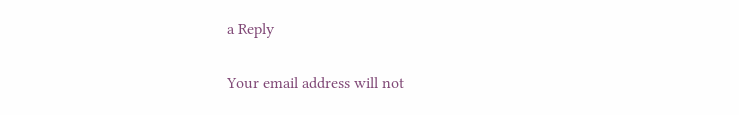a Reply

Your email address will not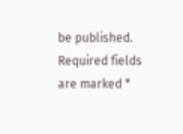be published. Required fields are marked *